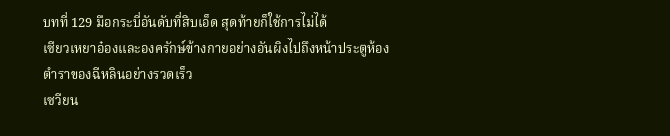บทที่ 129 มือกระบี่อันดับที่สิบเอ็ด สุดท้ายก็ใช้การไม่ได้
เซียวเหยาอ๋องและองครักษ์ข้างกายอย่างอันผิงไปถึงหน้าประตูห้องตำราของฉีหลินอย่างรวดเร็ว
เซวียน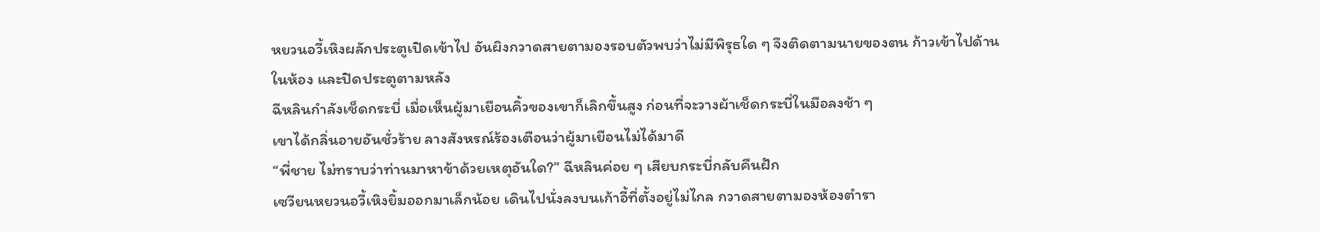หยวนอวี้เหิงผลักประตูเปิดเข้าไป อันผิงกวาดสายตามองรอบตัวพบว่าไม่มีพิรุธใด ๆ จึงติดตามนายของตน ก้าวเข้าไปด้านในห้อง และปิดประตูตามหลัง
ฉีหลินกำลังเช็ดกระบี่ เมื่อเห็นผู้มาเยือนคิ้วของเขาก็เลิกขึ้นสูง ก่อนที่จะวางผ้าเช็ดกระบี่ในมือลงช้า ๆ
เขาได้กลิ่นอายอันชั่วร้าย ลางสังหรณ์ร้องเตือนว่าผู้มาเยือนไม่ได้มาดี
“พี่ชาย ไม่ทราบว่าท่านมาหาข้าด้วยเหตุอันใด?” ฉีหลินค่อย ๆ เสียบกระบี่กลับคืนฝัก
เซวียนหยวนอวี้เหิงยิ้มออกมาเล็กน้อย เดินไปนั่งลงบนเก้าอี้ที่ตั้งอยู่ไม่ไกล กวาดสายตามองห้องตำรา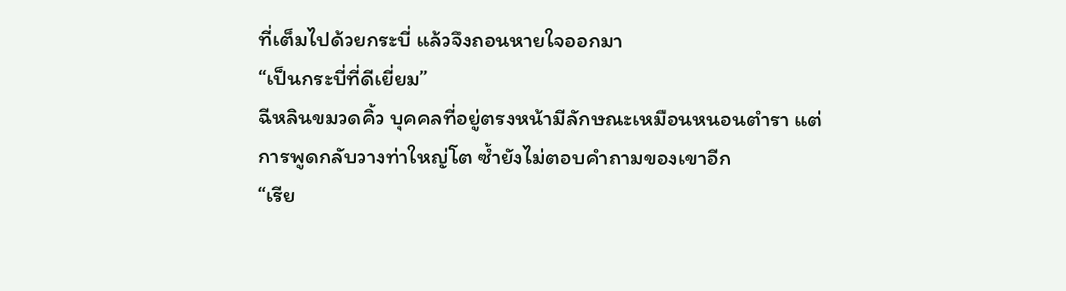ที่เต็มไปด้วยกระบี่ แล้วจึงถอนหายใจออกมา
“เป็นกระบี่ที่ดีเยี่ยม”
ฉีหลินขมวดคิ้ว บุคคลที่อยู่ตรงหน้ามีลักษณะเหมือนหนอนตำรา แต่การพูดกลับวางท่าใหญ่โต ซ้ำยังไม่ตอบคำถามของเขาอีก
“เรีย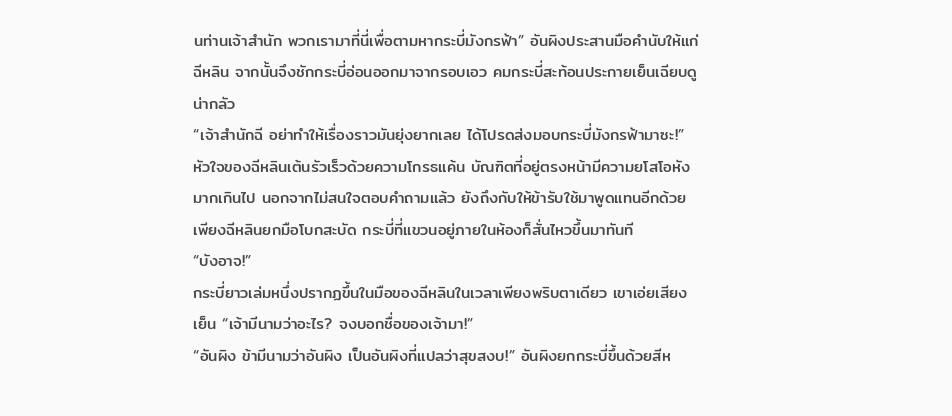นท่านเจ้าสำนัก พวกเรามาที่นี่เพื่อตามหากระบี่มังกรฟ้า” อันผิงประสานมือคำนับให้แก่ฉีหลิน จากนั้นจึงชักกระบี่อ่อนออกมาจากรอบเอว คมกระบี่สะท้อนประกายเย็นเฉียบดูน่ากลัว
“เจ้าสำนักฉี อย่าทำให้เรื่องราวมันยุ่งยากเลย ได้โปรดส่งมอบกระบี่มังกรฟ้ามาซะ!”
หัวใจของฉีหลินเต้นรัวเร็วด้วยความโกรธแค้น บัณฑิตที่อยู่ตรงหน้ามีความยโสโอหังมากเกินไป นอกจากไม่สนใจตอบคำถามแล้ว ยังถึงกับให้ข้ารับใช้มาพูดแทนอีกด้วย
เพียงฉีหลินยกมือโบกสะบัด กระบี่ที่แขวนอยู่ภายในห้องก็สั่นไหวขึ้นมาทันที
“บังอาจ!”
กระบี่ยาวเล่มหนึ่งปรากฏขึ้นในมือของฉีหลินในเวลาเพียงพริบตาเดียว เขาเอ่ยเสียงเย็น “เจ้ามีนามว่าอะไร? จงบอกชื่อของเจ้ามา!”
“อันผิง ข้ามีนามว่าอันผิง เป็นอันผิงที่แปลว่าสุขสงบ!” อันผิงยกกระบี่ขึ้นด้วยสีห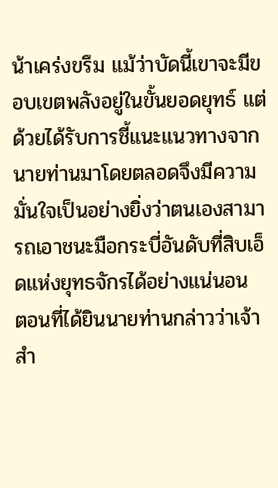น้าเคร่งขรึม แม้ว่าบัดนี้เขาจะมีขอบเขตพลังอยู่ในขั้นยอดยุทธ์ แต่ด้วยได้รับการชี้แนะแนวทางจากนายท่านมาโดยตลอดจึงมีความมั่นใจเป็นอย่างยิ่งว่าตนเองสามารถเอาชนะมือกระบี่อันดับที่สิบเอ็ดแห่งยุทธจักรได้อย่างแน่นอน
ตอนที่ได้ยินนายท่านกล่าวว่าเจ้าสำ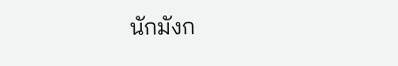นักมังก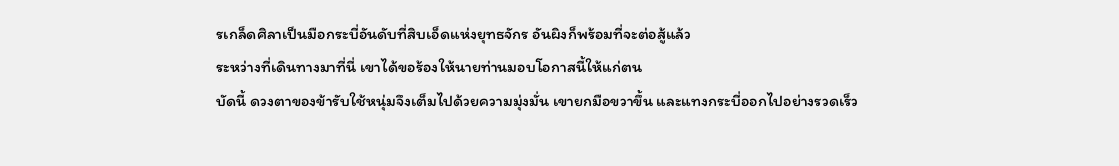รเกล็ดศิลาเป็นมือกระบี่อันดับที่สิบเอ็ดแห่งยุทธจักร อันผิงก็พร้อมที่จะต่อสู้แล้ว
ระหว่างที่เดินทางมาที่นี่ เขาได้ขอร้องให้นายท่านมอบโอกาสนี้ให้แก่ตน
บัดนี้ ดวงตาของข้ารับใช้หนุ่มจึงเต็มไปด้วยความมุ่งมั่น เขายกมือขวาขึ้น และแทงกระบี่ออกไปอย่างรวดเร็ว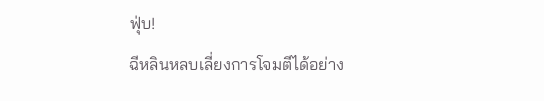ฟุ่บ!
ฉีหลินหลบเลี่ยงการโจมตีได้อย่าง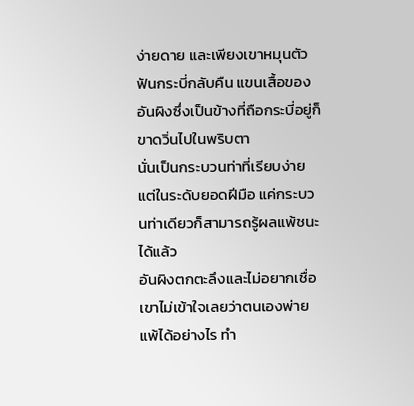ง่ายดาย และเพียงเขาหมุนตัวฟันกระบี่กลับคืน แขนเสื้อของอันผิงซึ่งเป็นข้างที่ถือกระบี่อยู่ก็ขาดวิ่นไปในพริบตา
นั่นเป็นกระบวนท่าที่เรียบง่าย แต่ในระดับยอดฝีมือ แค่กระบวนท่าเดียวก็สามารถรู้ผลแพ้ชนะได้แล้ว
อันผิงตกตะลึงและไม่อยากเชื่อ เขาไม่เข้าใจเลยว่าตนเองพ่ายแพ้ได้อย่างไร ทำ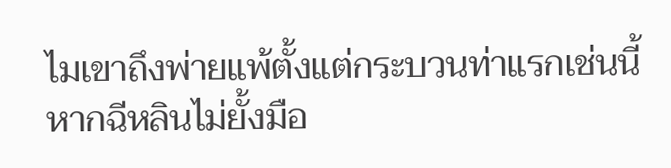ไมเขาถึงพ่ายแพ้ตั้งแต่กระบวนท่าแรกเช่นนี้
หากฉีหลินไม่ยั้งมือ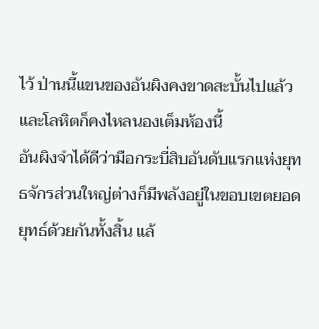ไว้ ป่านนี้แขนของอันผิงคงขาดสะบั้นไปแล้ว
และโลหิตก็คงไหลนองเต็มห้องนี้
อันผิงจำได้ดีว่ามือกระบี่สิบอันดับแรกแห่งยุทธจักรส่วนใหญ่ต่างก็มีพลังอยู่ในขอบเขตยอดยุทธ์ด้วยกันทั้งสิ้น แล้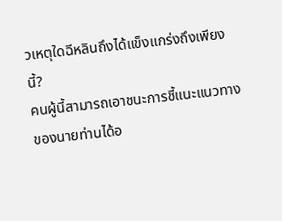วเหตุใดฉีหลินถึงได้แข็งแกร่งถึงเพียงนี้?
คนผู้นี้สามารถเอาชนะการชี้แนะแนวทางของนายท่านได้อ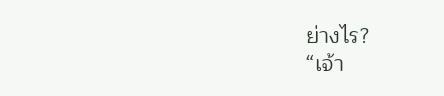ย่างไร?
“เจ้า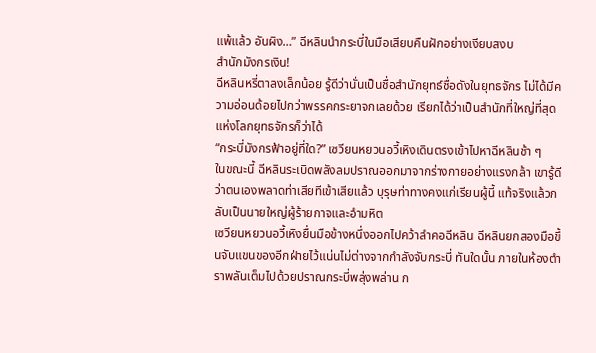แพ้แล้ว อันผิง…” ฉีหลินนำกระบี่ในมือเสียบคืนฝักอย่างเงียบสงบ
สำนักมังกรเงิน!
ฉีหลินหรี่ตาลงเล็กน้อย รู้ดีว่านั่นเป็นชื่อสำนักยุทธ์ชื่อดังในยุทธจักร ไม่ได้มีความอ่อนด้อยไปกว่าพรรคกระยาจกเลยด้วย เรียกได้ว่าเป็นสำนักที่ใหญ่ที่สุดแห่งโลกยุทธจักรก็ว่าได้
“กระบี่มังกรฟ้าอยู่ที่ใด?” เซวียนหยวนอวี้เหิงเดินตรงเข้าไปหาฉีหลินช้า ๆ
ในขณะนี้ ฉีหลินระเบิดพลังลมปราณออกมาจากร่างกายอย่างแรงกล้า เขารู้ดีว่าตนเองพลาดท่าเสียทีเข้าเสียแล้ว บุรุษท่าทางคงแก่เรียนผู้นี้ แท้จริงแล้วกลับเป็นนายใหญ่ผู้ร้ายกาจและอำมหิต
เซวียนหยวนอวี้เหิงยื่นมือข้างหนึ่งออกไปคว้าลำคอฉีหลิน ฉีหลินยกสองมือขึ้นจับแขนของอีกฝ่ายไว้แน่นไม่ต่างจากกำลังจับกระบี่ ทันใดนั้น ภายในห้องตำราพลันเต็มไปด้วยปราณกระบี่พลุ่งพล่าน ก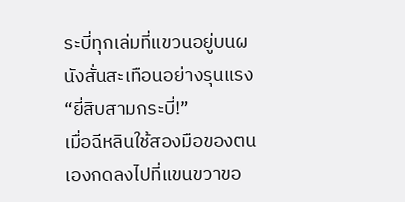ระบี่ทุกเล่มที่แขวนอยู่บนผนังสั่นสะเทือนอย่างรุนแรง
“ยี่สิบสามกระบี่!”
เมื่อฉีหลินใช้สองมือของตนเองกดลงไปที่แขนขวาขอ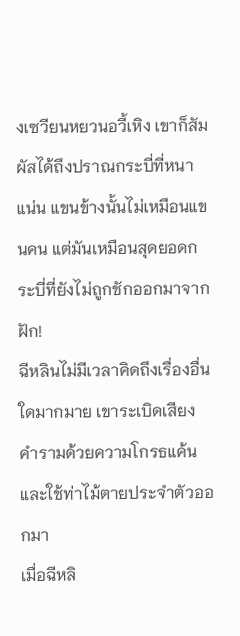งเซวียนหยวนอวี้เหิง เขาก็สัมผัสได้ถึงปราณกระบี่ที่หนาแน่น แขนข้างนั้นไม่เหมือนแขนคน แต่มันเหมือนสุดยอดกระบี่ที่ยังไม่ถูกชักออกมาจากฝัก!
ฉีหลินไม่มีเวลาคิดถึงเรื่องอื่นใดมากมาย เขาระเบิดเสียงคำรามด้วยความโกรธแค้น และใช้ท่าไม้ตายประจำตัวออกมา
เมื่อฉีหลิ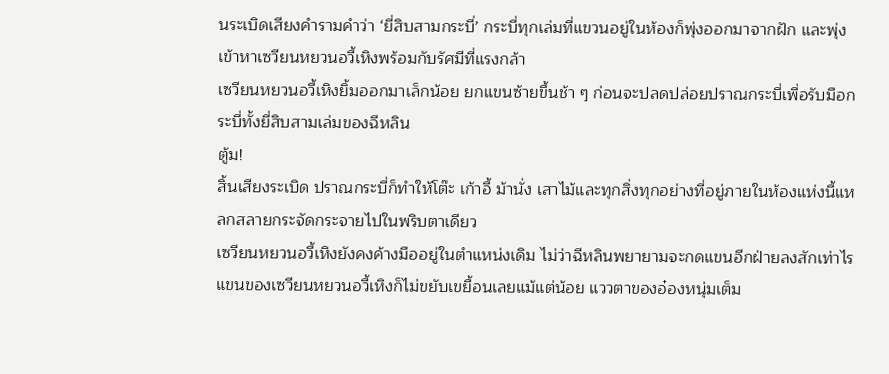นระเบิดเสียงคำรามคำว่า ‘ยี่สิบสามกระบี่’ กระบี่ทุกเล่มที่แขวนอยู่ในห้องก็พุ่งออกมาจากฝัก และพุ่งเข้าหาเซวียนหยวนอวี้เหิงพร้อมกับรัศมีที่แรงกล้า
เซวียนหยวนอวี้เหิงยิ้มออกมาเล็กน้อย ยกแขนซ้ายขึ้นช้า ๆ ก่อนจะปลดปล่อยปราณกระบี่เพื่อรับมือกระบี่ทั้งยี่สิบสามเล่มของฉีหลิน
ตู้ม!
สิ้นเสียงระเบิด ปราณกระบี่ก็ทำให้โต๊ะ เก้าอี้ ม้านั่ง เสาไม้และทุกสิ่งทุกอย่างที่อยู่ภายในห้องแห่งนี้แหลกสลายกระจัดกระจายไปในพริบตาเดียว
เซวียนหยวนอวี้เหิงยังคงค้างมืออยู่ในตำแหน่งเดิม ไม่ว่าฉีหลินพยายามจะกดแขนอีกฝ่ายลงสักเท่าไร แขนของเซวียนหยวนอวี้เหิงก็ไม่ขยับเขยื้อนเลยแม้แต่น้อย แววตาของอ๋องหนุ่มเต็ม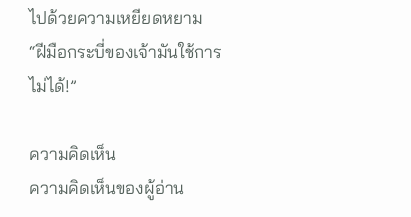ไปด้วยความเหยียดหยาม
“ฝีมือกระบี่ของเจ้ามันใช้การไม่ได้!”

ความคิดเห็น
ความคิดเห็นของผู้อ่าน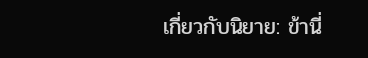เกี่ยวกับนิยาย: ข้านี่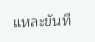แหละขันที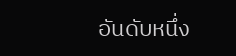อันดับหนึ่ง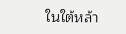ในใต้หล้า